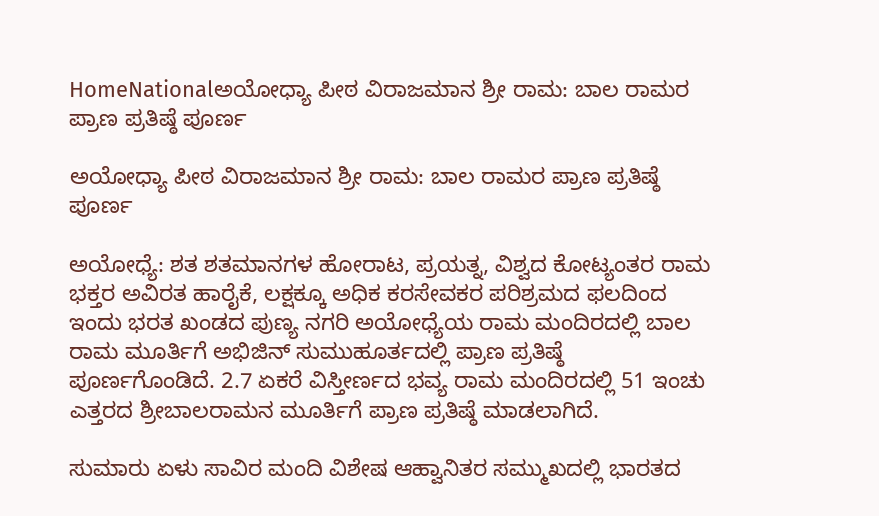HomeNationalಅಯೋಧ್ಯಾ ಪೀಠ ವಿರಾಜಮಾನ ಶ್ರೀ ರಾಮ: ಬಾಲ ರಾಮರ ಪ್ರಾಣ ಪ್ರತಿಷ್ಠೆ ಪೂರ್ಣ

ಅಯೋಧ್ಯಾ ಪೀಠ ವಿರಾಜಮಾನ ಶ್ರೀ ರಾಮ: ಬಾಲ ರಾಮರ ಪ್ರಾಣ ಪ್ರತಿಷ್ಠೆ ಪೂರ್ಣ

ಅಯೋಧ್ಯೆ: ಶತ ಶತಮಾನಗಳ ಹೋರಾಟ, ಪ್ರಯತ್ನ, ವಿಶ್ವದ ಕೋಟ್ಯಂತರ ರಾಮ ಭಕ್ತರ ಅವಿರತ ಹಾರೈಕೆ, ಲಕ್ಷಕ್ಕೂ ಅಧಿಕ ಕರಸೇವಕರ ಪರಿಶ್ರಮದ ಫಲದಿಂದ ಇಂದು ಭರತ ಖಂಡದ ಪುಣ್ಯ ನಗರಿ ಅಯೋಧ್ಯೆಯ ರಾಮ ಮಂದಿರದಲ್ಲಿ ಬಾಲ ರಾಮ ಮೂರ್ತಿಗೆ ಅಭಿಜಿನ್ ಸುಮುಹೂರ್ತದಲ್ಲಿ ಪ್ರಾಣ ಪ್ರತಿಷ್ಠೆ ಪೂರ್ಣಗೊಂಡಿದೆ. 2.7 ಏಕರೆ ವಿಸ್ತೀರ್ಣದ ಭವ್ಯ ರಾಮ ಮಂದಿರದಲ್ಲಿ 51 ಇಂಚು ಎತ್ತರದ ಶ್ರೀಬಾಲರಾಮನ ಮೂರ್ತಿಗೆ ಪ್ರಾಣ ಪ್ರತಿಷ್ಠೆ ಮಾಡಲಾಗಿದೆ.

ಸುಮಾರು ಏಳು ಸಾವಿರ ಮಂದಿ ವಿಶೇಷ ಆಹ್ವಾನಿತರ ಸಮ್ಮುಖದಲ್ಲಿ ಭಾರತದ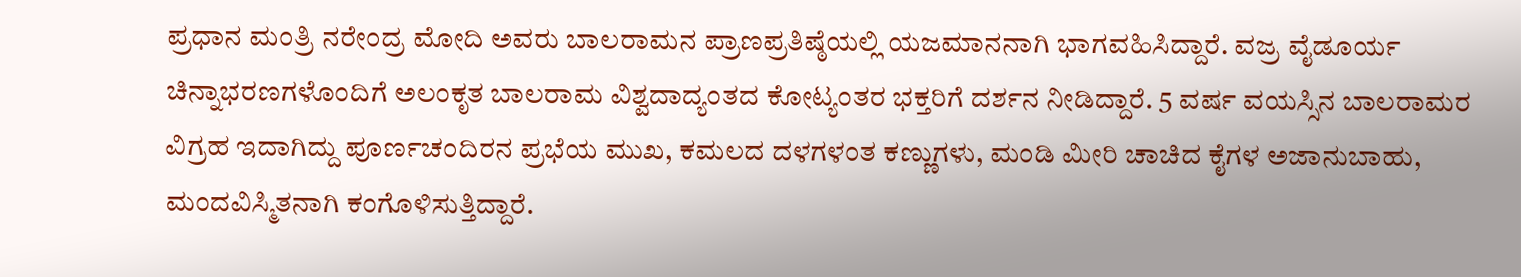ಪ್ರಧಾನ ಮಂತ್ರಿ ನರೇಂದ್ರ ಮೋದಿ ಅವರು ಬಾಲರಾಮನ ಪ್ರಾಣಪ್ರತಿಷ್ಠೆಯಲ್ಲಿ ಯಜಮಾನನಾಗಿ ಭಾಗವಹಿಸಿದ್ದಾರೆ. ವಜ್ರ ವೈಡೂರ್ಯ ಚಿನ್ನಾಭರಣಗಳೊಂದಿಗೆ ಅಲಂಕೃತ ಬಾಲರಾಮ ವಿಶ್ವದಾದ್ಯಂತದ ಕೋಟ್ಯಂತರ ಭಕ್ತರಿಗೆ ದರ್ಶನ ನೀಡಿದ್ದಾರೆ. 5 ವರ್ಷ ವಯಸ್ಸಿನ ಬಾಲರಾಮರ ವಿಗ್ರಹ ಇದಾಗಿದ್ದು ಪೂರ್ಣಚಂದಿರನ ಪ್ರಭೆಯ ಮುಖ, ಕಮಲದ ದಳಗಳಂತ ಕಣ್ಣುಗಳು, ಮಂಡಿ ಮೀರಿ ಚಾಚಿದ ಕೈಗಳ ಅಜಾನುಬಾಹು, ಮಂದವಿಸ್ಮಿತನಾಗಿ ಕಂಗೊಳಿಸುತ್ತಿದ್ದಾರೆ.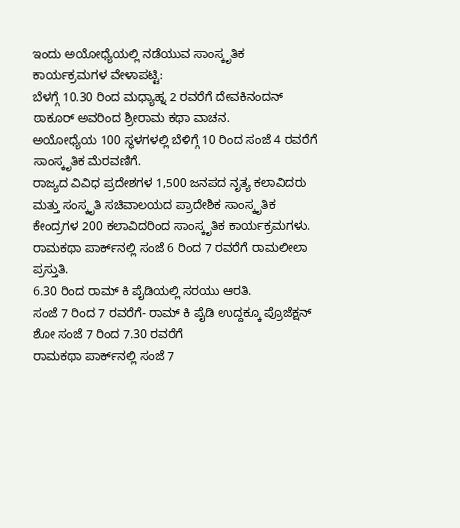ಇಂದು ಅಯೋಧ್ಯೆಯಲ್ಲಿ ನಡೆಯುವ ಸಾಂಸ್ಕೃತಿಕ ಕಾರ್ಯಕ್ರಮಗಳ ವೇಳಾಪಟ್ಟಿ:
ಬೆಳಗ್ಗೆ 10.30 ರಿಂದ ಮಧ್ಯಾಹ್ನ 2 ರವರೆಗೆ ದೇವಕಿನಂದನ್ ಠಾಕೂರ್ ಅವರಿಂದ ಶ್ರೀರಾಮ ಕಥಾ ವಾಚನ.
ಅಯೋಧ್ಯೆಯ 100 ಸ್ಥಳಗಳಲ್ಲಿ ಬೆಳಿಗ್ಗೆ 10 ರಿಂದ ಸಂಜೆ 4 ರವರೆಗೆ ಸಾಂಸ್ಕೃತಿಕ ಮೆರವಣಿಗೆ.
ರಾಜ್ಯದ ವಿವಿಧ ಪ್ರದೇಶಗಳ 1,500 ಜನಪದ ನೃತ್ಯ ಕಲಾವಿದರು ಮತ್ತು ಸಂಸ್ಕೃತಿ ಸಚಿವಾಲಯದ ಪ್ರಾದೇಶಿಕ ಸಾಂಸ್ಕೃತಿಕ ಕೇಂದ್ರಗಳ 200 ಕಲಾವಿದರಿಂದ ಸಾಂಸ್ಕೃತಿಕ ಕಾರ್ಯಕ್ರಮಗಳು.
ರಾಮಕಥಾ ಪಾರ್ಕ್‌ನಲ್ಲಿ ಸಂಜೆ 6 ರಿಂದ 7 ರವರೆಗೆ ರಾಮಲೀಲಾ ಪ್ರಸ್ತುತಿ.
6.30 ರಿಂದ ರಾಮ್ ಕಿ ಪೈಡಿಯಲ್ಲಿ ಸರಯು ಆರತಿ.
ಸಂಜೆ 7 ರಿಂದ 7 ರವರೆಗೆ- ರಾಮ್ ಕಿ ಪೈಡಿ ಉದ್ದಕ್ಕೂ ಪ್ರೊಜೆಕ್ಷನ್ ಶೋ ಸಂಜೆ 7 ರಿಂದ 7.30 ರವರೆಗೆ
ರಾಮಕಥಾ ಪಾರ್ಕ್‌ನಲ್ಲಿ ಸಂಜೆ 7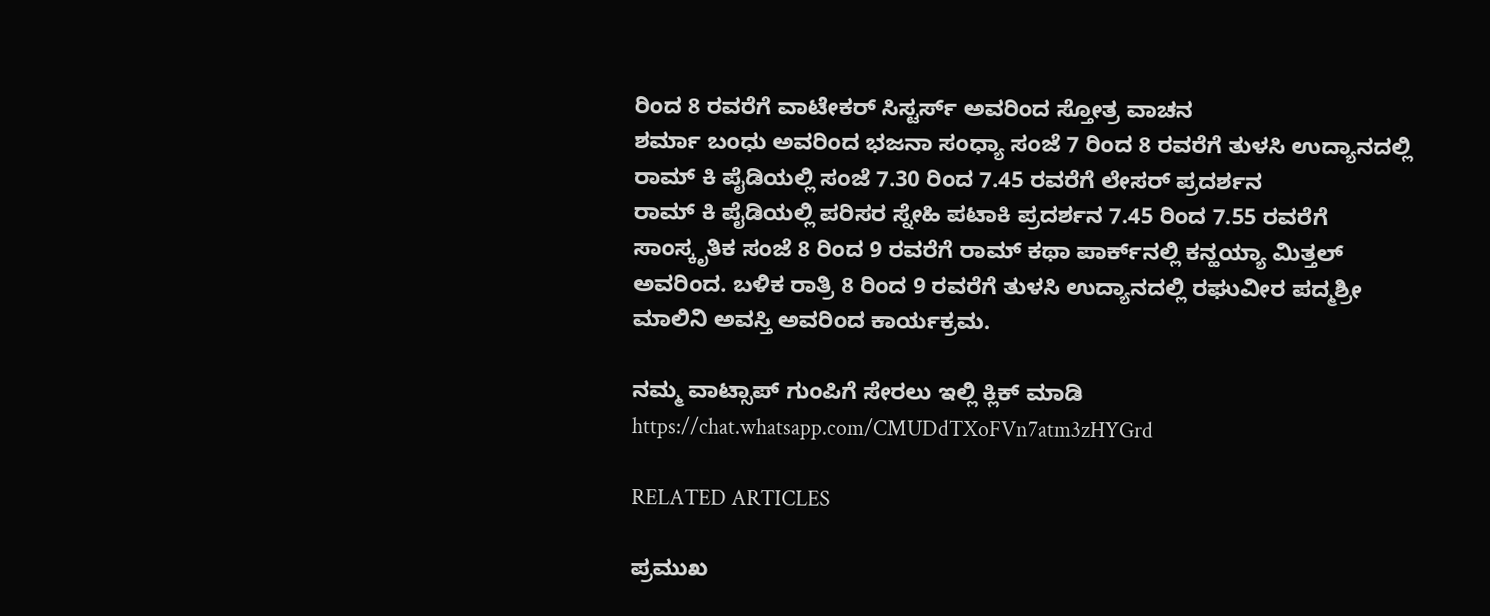ರಿಂದ 8 ರವರೆಗೆ ವಾಟೇಕರ್ ಸಿಸ್ಟರ್ಸ್ ಅವರಿಂದ ಸ್ತೋತ್ರ ವಾಚನ
ಶರ್ಮಾ ಬಂಧು ಅವರಿಂದ ಭಜನಾ ಸಂಧ್ಯಾ ಸಂಜೆ 7 ರಿಂದ 8 ರವರೆಗೆ ತುಳಸಿ ಉದ್ಯಾನದಲ್ಲಿ
ರಾಮ್ ಕಿ ಪೈಡಿಯಲ್ಲಿ ಸಂಜೆ 7.30 ರಿಂದ 7.45 ರವರೆಗೆ ಲೇಸರ್ ಪ್ರದರ್ಶನ
ರಾಮ್ ಕಿ ಪೈಡಿಯಲ್ಲಿ ಪರಿಸರ ಸ್ನೇಹಿ ಪಟಾಕಿ ಪ್ರದರ್ಶನ 7.45 ರಿಂದ 7.55 ರವರೆಗೆ
ಸಾಂಸ್ಕೃತಿಕ ಸಂಜೆ 8 ರಿಂದ 9 ರವರೆಗೆ ರಾಮ್ ಕಥಾ ಪಾರ್ಕ್‌ನಲ್ಲಿ ಕನ್ಹಯ್ಯಾ ಮಿತ್ತಲ್ ಅವರಿಂದ. ಬಳಿಕ ರಾತ್ರಿ 8 ರಿಂದ 9 ರವರೆಗೆ ತುಳಸಿ ಉದ್ಯಾನದಲ್ಲಿ ರಘುವೀರ ಪದ್ಮಶ್ರೀ ಮಾಲಿನಿ ಅವಸ್ತಿ ಅವರಿಂದ ಕಾರ್ಯಕ್ರಮ.

ನಮ್ಮ ವಾಟ್ಸಾಪ್ ಗುಂಪಿಗೆ ಸೇರಲು ಇಲ್ಲಿ ಕ್ಲಿಕ್ ಮಾಡಿ
https://chat.whatsapp.com/CMUDdTXoFVn7atm3zHYGrd

RELATED ARTICLES

ಪ್ರಮುಖ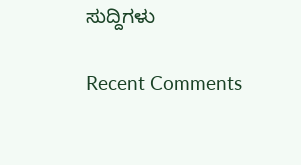ಸುದ್ದಿಗಳು

Recent Comments